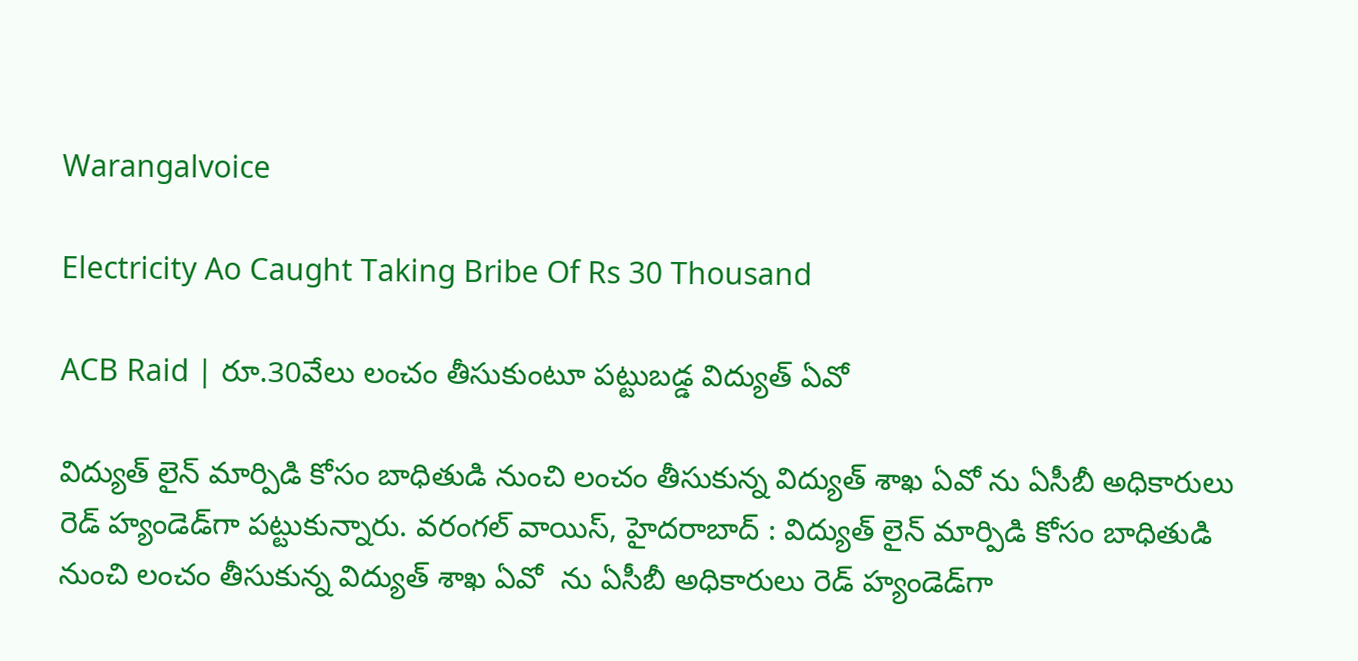Warangalvoice

Electricity Ao Caught Taking Bribe Of Rs 30 Thousand

ACB Raid | రూ.30వేలు లంచం తీసుకుంటూ పట్టుబడ్డ విద్యుత్‌ ఏవో

విద్యుత్‌ లైన్‌ మార్పిడి కోసం బాధితుడి నుంచి లంచం తీసుకున్న విద్యుత్‌ శాఖ ఏవో ను ఏసీబీ అధికారులు రెడ్‌ హ్యండెడ్‌గా పట్టుకున్నారు. వరంగల్ వాయిస్, హైదరాబాద్‌ : విద్యుత్‌ లైన్‌ మార్పిడి కోసం బాధితుడి నుంచి లంచం తీసుకున్న విద్యుత్‌ శాఖ ఏవో  ను ఏసీబీ అధికారులు రెడ్‌ హ్యండెడ్‌గా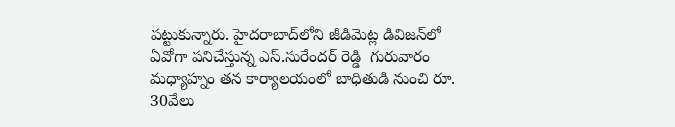పట్టుకున్నారు. హైదరాబాద్‌లోని జీడిమెట్ల డివిజన్‌లో ఏవోగా పనిచేస్తున్న ఎస్‌.సురేందర్‌ రెడ్డి  గురువారం మధ్యాహ్నం తన కార్యాలయంలో బాధితుడి నుంచి రూ. 30వేలు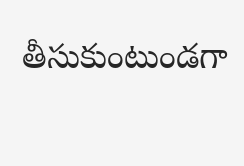తీసుకుంటుండగా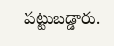పట్టుబడ్డారు.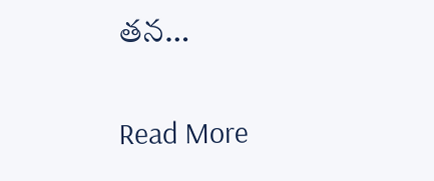తన…

Read More